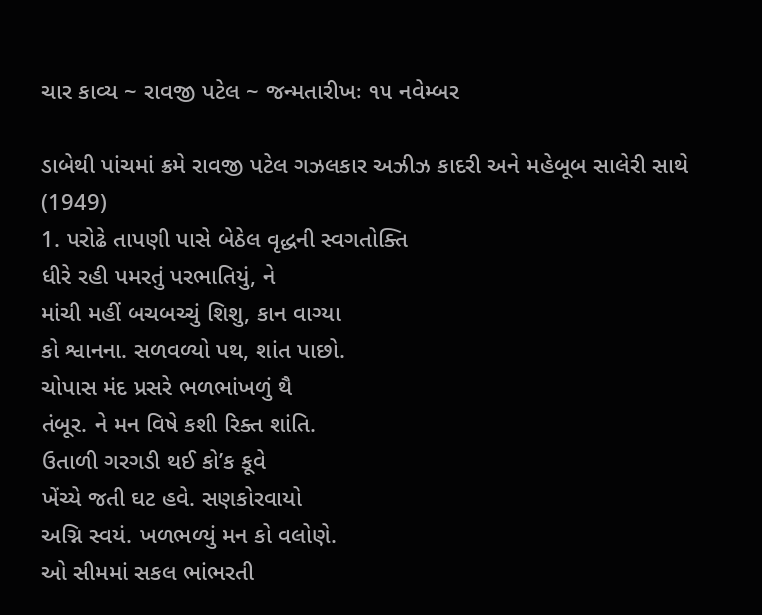ચાર કાવ્ય ~ રાવજી પટેલ ~ જન્મતારીખઃ ૧૫ નવેમ્બર

ડાબેથી પાંચમાં ક્રમે રાવજી પટેલ ગઝલકાર અઝીઝ કાદરી અને મહેબૂબ સાલેરી સાથે (1949)
1. પરોઢે તાપણી પાસે બેઠેલ વૃદ્ધની સ્વગતોક્તિ
ધીરે રહી પમરતું પરભાતિયું, ને
માંચી મહીં બચબચ્ચું શિશુ, કાન વાગ્યા
કો શ્વાનના. સળવળ્યો પથ, શાંત પાછો.
ચોપાસ મંદ પ્રસરે ભળભાંખળું થૈ
તંબૂર. ને મન વિષે કશી રિક્ત શાંતિ.
ઉતાળી ગરગડી થઈ કો’ક કૂવે
ખેંચ્યે જતી ઘટ હવે. સણકોરવાયો
અગ્નિ સ્વયં. ખળભળ્યું મન કો વલોણે.
ઓ સીમમાં સકલ ભાંભરતી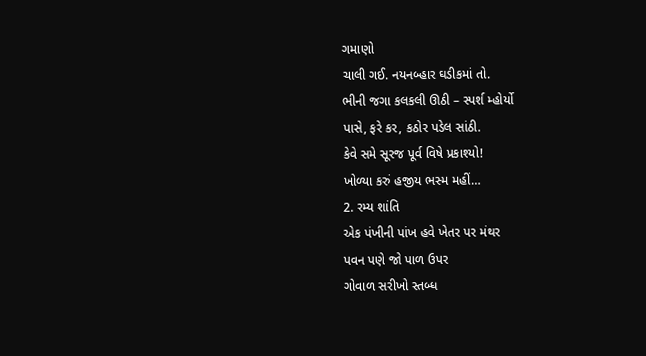ગમાણો
ચાલી ગઈ. નયનબ્હાર ઘડીકમાં તો.
ભીની જગા કલકલી ઊઠી – સ્પર્શ મ્હોર્યો
પાસે, ફરે કર, કઠોર પડેલ સાંઠી.
કેવે સમે સૂરજ પૂર્વ વિષે પ્રકાશ્યો!
ખોળ્યા કરું હજીય ભસ્મ મહીં…
2. રમ્ય શાંતિ
એક પંખીની પાંખ હવે ખેતર પર મંથર
પવન પણે જો પાળ ઉપર
ગોવાળ સરીખો સ્તબ્ધ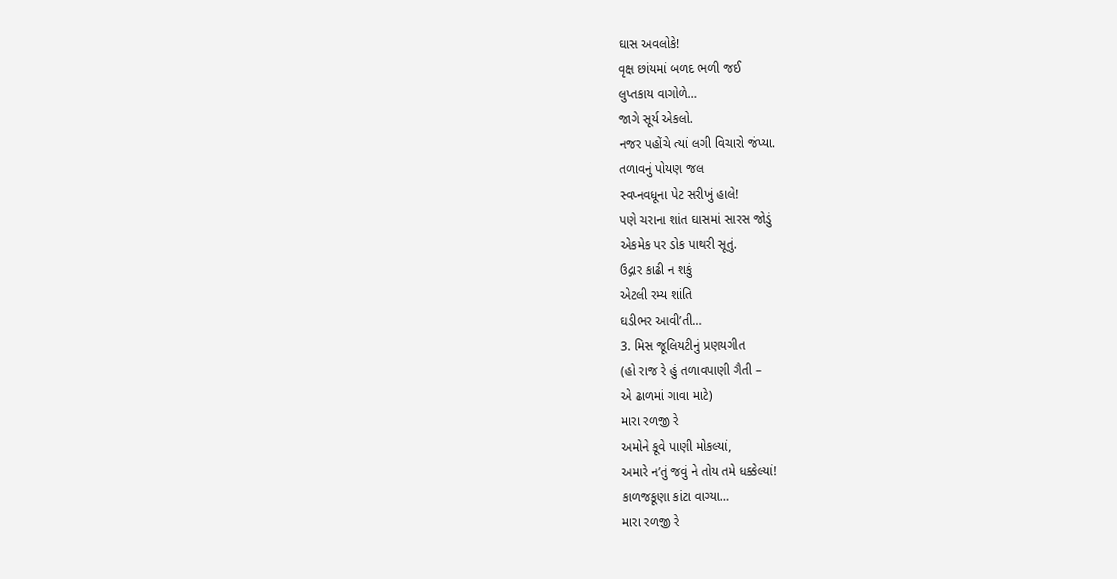ઘાસ અવલોકે!
વૃક્ષ છાંયમાં બળદ ભળી જઈ
લુપ્તકાય વાગોળે…
જાગે સૂર્ય એકલો.
નજર પહોંચે ત્યાં લગી વિચારો જંપ્યા.
તળાવનું પોયણ જલ
સ્વપ્નવધૂના પેટ સરીખું હાલે!
પણે ચરાના શાંત ઘાસમાં સારસ જોડું
એકમેક પર ડોક પાથરી સૂતું.
ઉદ્ગાર કાઢી ન શકું
એટલી રમ્ય શાંતિ
ઘડીભર આવી’તી…
3. મિસ જૂલિયટીનું પ્રણયગીત
(હો રાજ રે હું તળાવપાણી ગૈતી –
એ ઢાળમાં ગાવા માટે)
મારા રળજી રે
અમોને કૂવે પાણી મોકલ્યાં,
અમારે ન’તું જવું ને તોય તમે ધક્કેલ્યાં!
કાળજકૂણા કાંટા વાગ્યા…
મારા રળજી રે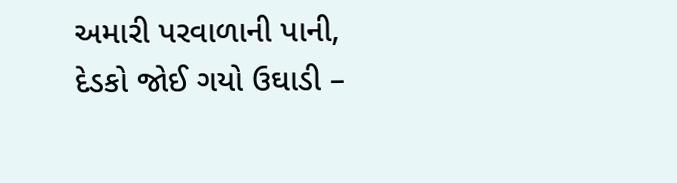અમારી પરવાળાની પાની,
દેડકો જોઈ ગયો ઉઘાડી –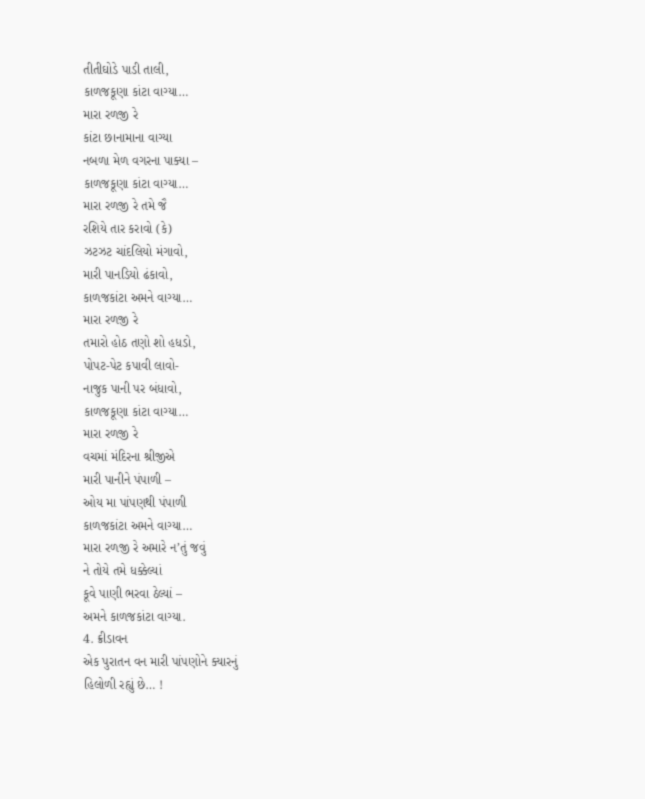તીતીઘોડે પાડી તાલી,
કાળજકૂણા કાંટા વાગ્યા…
મારા રળજી રે
કાંટા છાનામાના વાગ્યા
નબળા મેળ વગરના પાક્યા –
કાળજકૂણા કાંટા વાગ્યા…
મારા રળજી રે તમે જૈ
રશિયે તાર કરાવો (કે)
ઝટઝટ ચાંદલિયો મંગાવો,
મારી પાનડિયો ઢંકાવો,
કાળજકાંટા અમને વાગ્યા…
મારા રળજી રે
તમારો હોઠ તણો શો હધડો,
પોપટ-પેટ કપાવી લાવો-
નાજુક પાની પર બંધાવો,
કાળજકૂણા કાંટા વાગ્યા…
મારા રળજી રે
વચમાં મંદિરના શ્રીજીએ
મારી પાનીને પંપાળી –
ઓય મા પાંપણથી પંપાળી
કાળજકાંટા અમને વાગ્યા…
મારા રળજી રે અમારે ન’તું જવું
ને તોયે તમે ધક્કેલ્યાં
કૂવે પાણી ભરવા ઠેલ્યાં –
અમને કાળજકાંટા વાગ્યા.
4. ક્રીડાવન
એક પુરાતન વન મારી પાંપણોને ક્યારનું
હિલોળી રહ્યું છે… !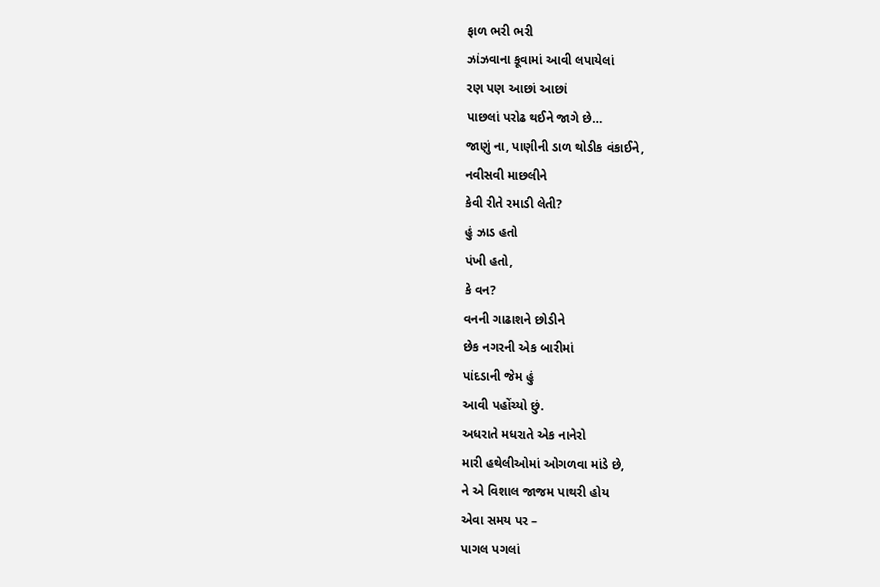ફાળ ભરી ભરી
ઝાંઝવાના કૂવામાં આવી લપાયેલાં
રણ પણ આછાં આછાં
પાછલાં પરોઢ થઈને જાગે છે…
જાણું ના, પાણીની ડાળ થોડીક વંકાઈને,
નવીસવી માછલીને
કેવી રીતે રમાડી લેતી?
હું ઝાડ હતો
પંખી હતો,
કે વન?
વનની ગાઢાશને છોડીને
છેક નગરની એક બારીમાં
પાંદડાની જેમ હું
આવી પહોંચ્યો છું.
અધરાતે મધરાતે એક નાનેરો
મારી હથેલીઓમાં ઓગળવા માંડે છે,
ને એ વિશાલ જાજમ પાથરી હોય
એવા સમય પર –
પાગલ પગલાં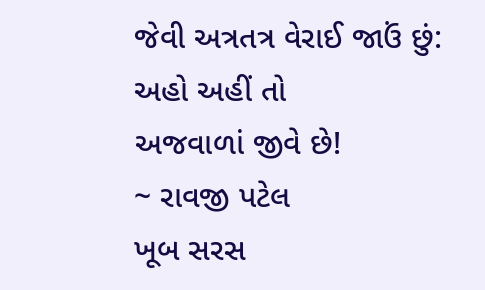જેવી અત્રતત્ર વેરાઈ જાઉં છું:
અહો અહીં તો
અજવાળાં જીવે છે!
~ રાવજી પટેલ
ખૂબ સરસ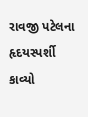રાવજી પટેલના હૃદયસ્પર્શી કાવ્યો